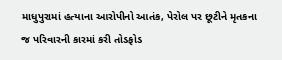માધુપુરામાં હત્યાના આરોપીનો આતંક, પેરોલ પર છૂટીને મૃતકના જ પરિવારની કારમાં કરી તોડફોડ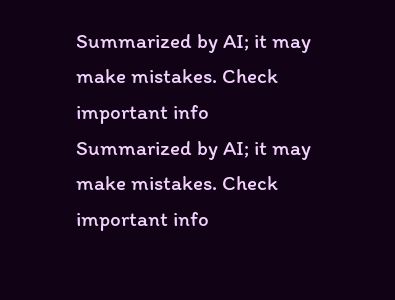Summarized by AI; it may make mistakes. Check important info
Summarized by AI; it may make mistakes. Check important info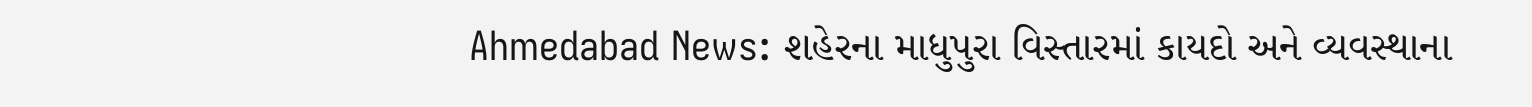Ahmedabad News: શહેરના માધુપુરા વિસ્તારમાં કાયદો અને વ્યવસ્થાના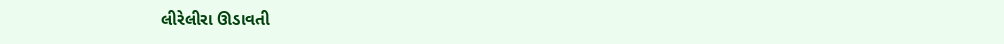લીરેલીરા ઊડાવતી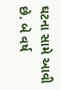ઘટના સામે આવી છે. બે વર્ષ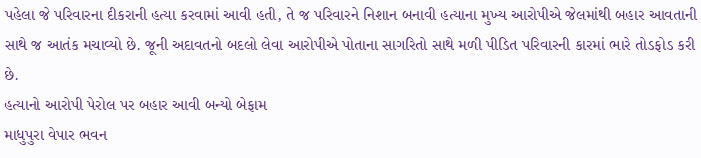પહેલા જે પરિવારના દીકરાની હત્યા કરવામાં આવી હતી, તે જ પરિવારને નિશાન બનાવી હત્યાના મુખ્ય આરોપીએ જેલમાંથી બહાર આવતાની સાથે જ આતંક મચાવ્યો છે. જૂની અદાવતનો બદલો લેવા આરોપીએ પોતાના સાગરિતો સાથે મળી પીડિત પરિવારની કારમાં ભારે તોડફોડ કરી છે.
હત્યાનો આરોપી પેરોલ પર બહાર આવી બન્યો બેફામ
માધુપુરા વેપાર ભવન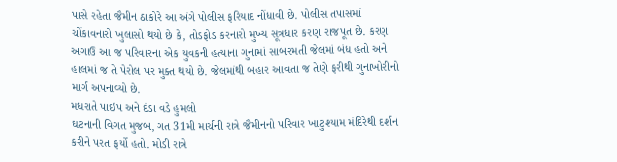પાસે રહેતા જૈમીન ઠાકોરે આ અંગે પોલીસ ફરિયાદ નોંધાવી છે. પોલીસ તપાસમાં ચોંકાવનારો ખુલાસો થયો છે કે, તોડફોડ કરનારો મુખ્ય સૂત્રધાર કરણ રાજપૂત છે. કરણ અગાઉ આ જ પરિવારના એક યુવકની હત્યાના ગુનામાં સાબરમતી જેલમાં બંધ હતો અને હાલમાં જ તે પેરોલ પર મુક્ત થયો છે. જેલમાંથી બહાર આવતા જ તેણે ફરીથી ગુનાખોરીનો માર્ગ અપનાવ્યો છે.
મધરાતે પાઇપ અને દંડા વડે હુમલો
ઘટનાની વિગત મુજબ, ગત 31મી માર્ચની રાત્રે જૈમીનનો પરિવાર ખાટુશ્યામ મંદિરેથી દર્શન કરીને પરત ફર્યો હતો. મોડી રાત્રે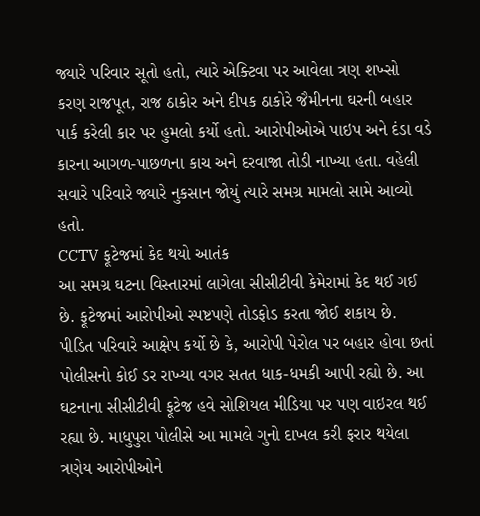જ્યારે પરિવાર સૂતો હતો, ત્યારે એક્ટિવા પર આવેલા ત્રણ શખ્સો કરણ રાજપૂત, રાજ ઠાકોર અને દીપક ઠાકોરે જૈમીનના ઘરની બહાર પાર્ક કરેલી કાર પર હુમલો કર્યો હતો. આરોપીઓએ પાઇપ અને દંડા વડે કારના આગળ-પાછળના કાચ અને દરવાજા તોડી નાખ્યા હતા. વહેલી સવારે પરિવારે જ્યારે નુકસાન જોયું ત્યારે સમગ્ર મામલો સામે આવ્યો હતો.
CCTV ફૂટેજમાં કેદ થયો આતંક
આ સમગ્ર ઘટના વિસ્તારમાં લાગેલા સીસીટીવી કેમેરામાં કેદ થઈ ગઈ છે. ફૂટેજમાં આરોપીઓ સ્પષ્ટપણે તોડફોડ કરતા જોઈ શકાય છે. પીડિત પરિવારે આક્ષેપ કર્યો છે કે, આરોપી પેરોલ પર બહાર હોવા છતાં પોલીસનો કોઈ ડર રાખ્યા વગર સતત ધાક-ધમકી આપી રહ્યો છે. આ ઘટનાના સીસીટીવી ફૂટેજ હવે સોશિયલ મીડિયા પર પણ વાઇરલ થઈ રહ્યા છે. માધુપુરા પોલીસે આ મામલે ગુનો દાખલ કરી ફરાર થયેલા ત્રણેય આરોપીઓને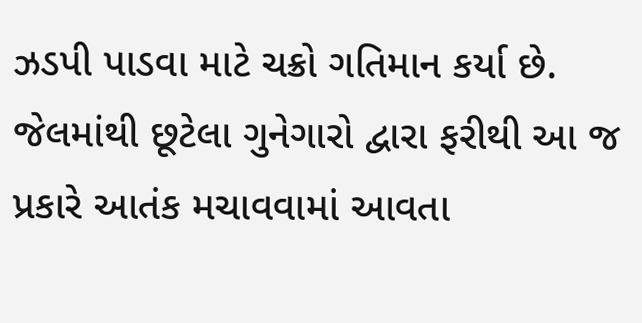ઝડપી પાડવા માટે ચક્રો ગતિમાન કર્યા છે. જેલમાંથી છૂટેલા ગુનેગારો દ્વારા ફરીથી આ જ પ્રકારે આતંક મચાવવામાં આવતા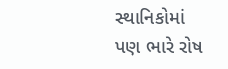સ્થાનિકોમાં પણ ભારે રોષ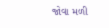જોવા મળી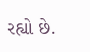રહ્યો છે.